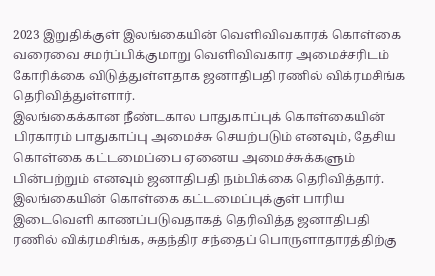2023 இறுதிக்குள் இலங்கையின் வெளிவிவகாரக் கொள்கை வரைவை சமர்ப்பிக்குமாறு வெளிவிவகார அமைச்சரிடம் கோரிக்கை விடுத்துள்ளதாக ஜனாதிபதி ரணில் விக்ரமசிங்க தெரிவித்துள்ளார்.
இலங்கைக்கான நீண்டகால பாதுகாப்புக் கொள்கையின் பிரகாரம் பாதுகாப்பு அமைச்சு செயற்படும் எனவும், தேசிய கொள்கை கட்டமைப்பை ஏனைய அமைச்சுக்களும் பின்பற்றும் எனவும் ஜனாதிபதி நம்பிக்கை தெரிவித்தார்.
இலங்கையின் கொள்கை கட்டமைப்புக்குள் பாரிய இடைவெளி காணப்படுவதாகத் தெரிவித்த ஜனாதிபதி ரணில் விக்ரமசிங்க, சுதந்திர சந்தைப் பொருளாதாரத்திற்கு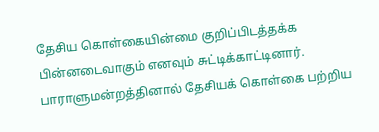தேசிய கொள்கையின்மை குறிப்பிடத்தக்க பின்னடைவாகும் எனவும் சுட்டிக்காட்டினார்.
பாராளுமன்றத்தினால் தேசியக் கொள்கை பற்றிய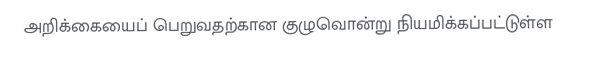அறிக்கையைப் பெறுவதற்கான குழுவொன்று நியமிக்கப்பட்டுள்ள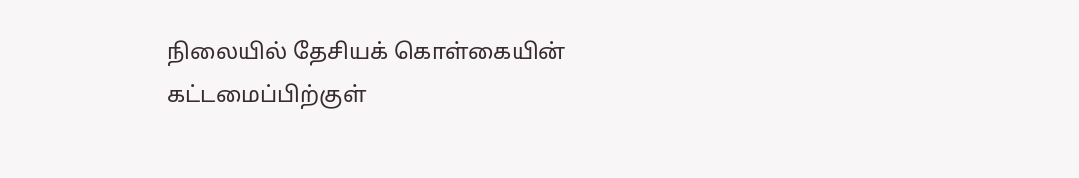நிலையில் தேசியக் கொள்கையின் கட்டமைப்பிற்குள்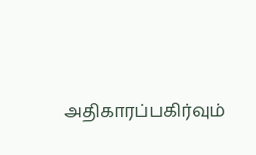அதிகாரப்பகிர்வும்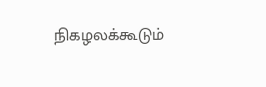நிகழலக்கூடும்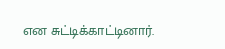என சுட்டிக்காட்டினார்.